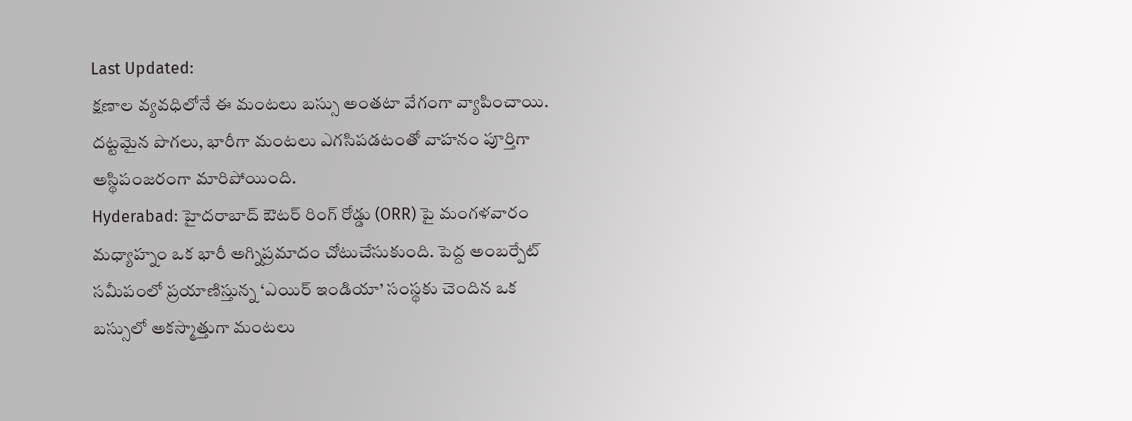Last Updated:
క్షణాల వ్యవధిలోనే ఈ మంటలు బస్సు అంతటా వేగంగా వ్యాపించాయి. దట్టమైన పొగలు, భారీగా మంటలు ఎగసిపడటంతో వాహనం పూర్తిగా అస్థిపంజరంగా మారిపోయింది.
Hyderabad: హైదరాబాద్ ఔటర్ రింగ్ రోడ్డు (ORR) పై మంగళవారం మధ్యాహ్నం ఒక భారీ అగ్నిప్రమాదం చోటుచేసుకుంది. పెద్ద అంబర్పేట్ సమీపంలో ప్రయాణిస్తున్న ‘ఎయిర్ ఇండియా’ సంస్థకు చెందిన ఒక బస్సులో అకస్మాత్తుగా మంటలు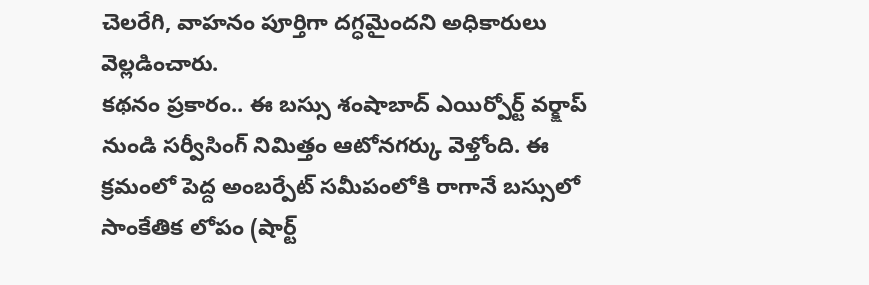చెలరేగి, వాహనం పూర్తిగా దగ్ధమైందని అధికారులు వెల్లడించారు.
కథనం ప్రకారం.. ఈ బస్సు శంషాబాద్ ఎయిర్పోర్ట్ వర్క్షాప్ నుండి సర్వీసింగ్ నిమిత్తం ఆటోనగర్కు వెళ్తోంది. ఈ క్రమంలో పెద్ద అంబర్పేట్ సమీపంలోకి రాగానే బస్సులో సాంకేతిక లోపం (షార్ట్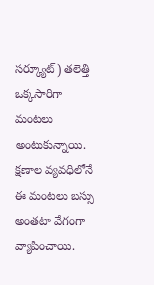సర్క్యూట్) తలెత్తి ఒక్కసారిగా మంటలు అంటుకున్నాయి. క్షణాల వ్యవధిలోనే ఈ మంటలు బస్సు అంతటా వేగంగా వ్యాపించాయి.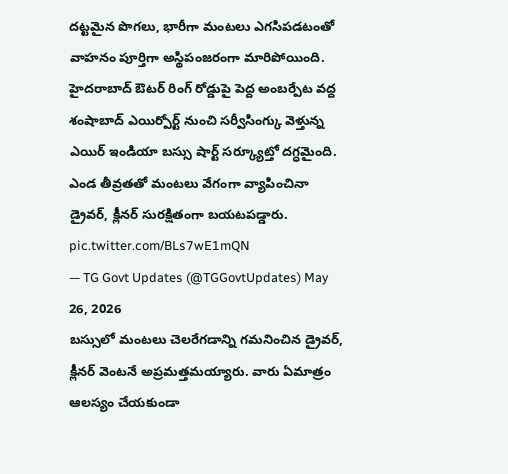దట్టమైన పొగలు, భారీగా మంటలు ఎగసిపడటంతో వాహనం పూర్తిగా అస్థిపంజరంగా మారిపోయింది.
హైదరాబాద్ ఔటర్ రింగ్ రోడ్డుపై పెద్ద అంబర్పేట వద్ద శంషాబాద్ ఎయిర్పోర్ట్ నుంచి సర్వీసింగ్కు వెళ్తున్న ఎయిర్ ఇండియా బస్సు షార్ట్ సర్క్యూట్తో దగ్ధమైంది. ఎండ తీవ్రతతో మంటలు వేగంగా వ్యాపించినా డ్రైవర్, క్లీనర్ సురక్షితంగా బయటపడ్డారు. pic.twitter.com/BLs7wE1mQN
— TG Govt Updates (@TGGovtUpdates) May 26, 2026
బస్సులో మంటలు చెలరేగడాన్ని గమనించిన డ్రైవర్, క్లీనర్ వెంటనే అప్రమత్తమయ్యారు. వారు ఏమాత్రం ఆలస్యం చేయకుండా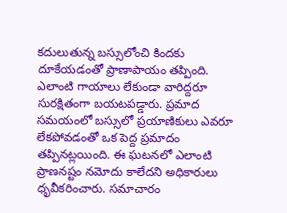కదులుతున్న బస్సులోంచి కిందకు దూకేయడంతో ప్రాణాపాయం తప్పింది. ఎలాంటి గాయాలు లేకుండా వారిద్దరూ సురక్షితంగా బయటపడ్డారు. ప్రమాద సమయంలో బస్సులో ప్రయాణికులు ఎవరూ లేకపోవడంతో ఒక పెద్ద ప్రమాదం తప్పినట్లయింది. ఈ ఘటనలో ఎలాంటి ప్రాణనష్టం నమోదు కాలేదని అధికారులు ధృవీకరించారు. సమాచారం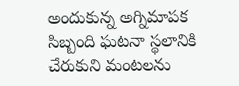అందుకున్న అగ్నిమాపక సిబ్బంది ఘటనా స్థలానికి చేరుకుని మంటలను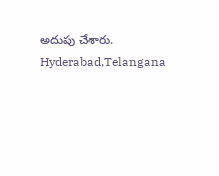అదుపు చేశారు.
Hyderabad,Telangana